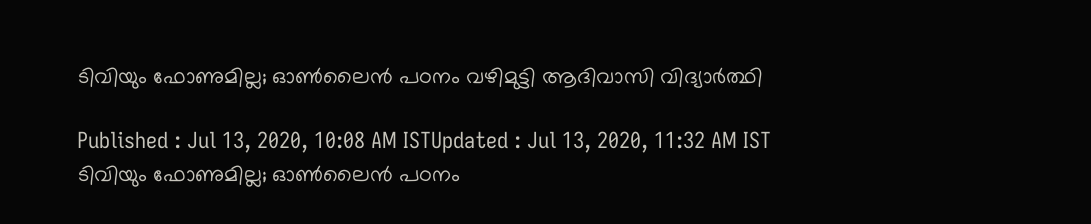ടിവിയും ഫോണുമില്ല; ഓണ്‍ലൈന്‍ പഠനം വഴിമുട്ടി ആദിവാസി വിദ്യാര്‍ത്ഥി

Published : Jul 13, 2020, 10:08 AM ISTUpdated : Jul 13, 2020, 11:32 AM IST
ടിവിയും ഫോണുമില്ല; ഓണ്‍ലൈന്‍ പഠനം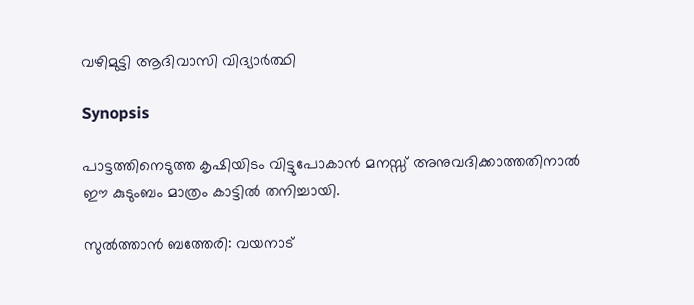വഴിമുട്ടി ആദിവാസി വിദ്യാര്‍ത്ഥി

Synopsis

പാട്ടത്തിനെടുത്ത കൃഷിയിടം വിട്ടുപോകാന്‍ മനസ്സ് അനുവദിക്കാത്തതിനാല്‍ ഈ കുടുംബം മാത്രം കാട്ടില്‍ തനിച്ചായി.

സുല്‍ത്താന്‍ ബത്തേരി: വയനാട്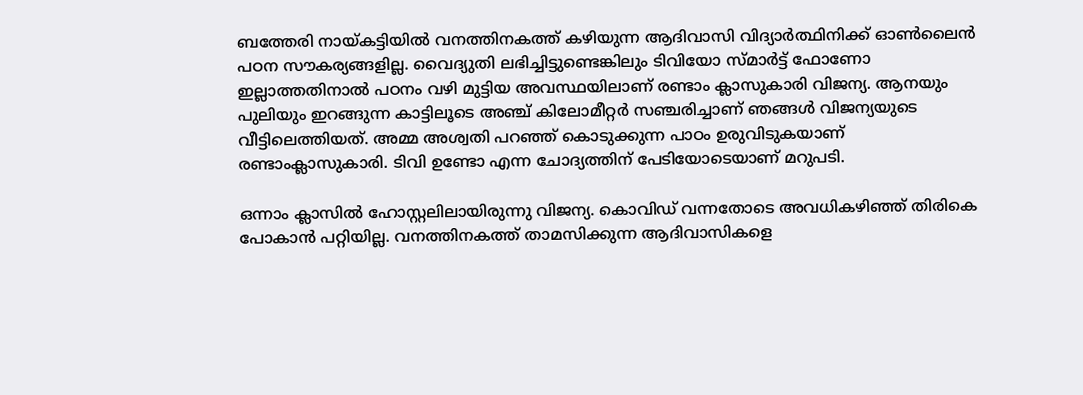ബത്തേരി നായ്കട്ടിയില്‍ വനത്തിനകത്ത് കഴിയുന്ന ആദിവാസി വിദ്യാര്‍ത്ഥിനിക്ക് ഓണ്‍ലൈന്‍ പഠന സൗകര്യങ്ങളില്ല. വൈദ്യുതി ലഭിച്ചിട്ടുണ്ടെങ്കിലും ടിവിയോ സ്മാര്‍ട്ട് ഫോണോ ഇല്ലാത്തതിനാല്‍ പഠനം വഴി മുട്ടിയ അവസ്ഥയിലാണ് രണ്ടാം ക്ലാസുകാരി വിജന്യ. ആനയും പുലിയും ഇറങ്ങുന്ന കാട്ടിലൂടെ അഞ്ച് കിലോമീറ്റര്‍ സഞ്ചരിച്ചാണ് ഞങ്ങള്‍ വിജന്യയുടെ വീട്ടിലെത്തിയത്. അമ്മ അശ്വതി പറഞ്ഞ് കൊടുക്കുന്ന പാഠം ഉരുവിടുകയാണ് രണ്ടാംക്ലാസുകാരി. ടിവി ഉണ്ടോ എന്ന ചോദ്യത്തിന് പേടിയോടെയാണ് മറുപടി.

ഒന്നാം ക്ലാസില്‍ ഹോസ്റ്റലിലായിരുന്നു വിജന്യ. കൊവിഡ് വന്നതോടെ അവധികഴിഞ്ഞ് തിരികെ പോകാന്‍ പറ്റിയില്ല. വനത്തിനകത്ത് താമസിക്കുന്ന ആദിവാസികളെ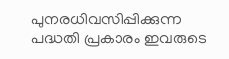പുനരധിവസിപ്പിക്കുന്ന പദ്ധതി പ്രകാരം ഇവരുടെ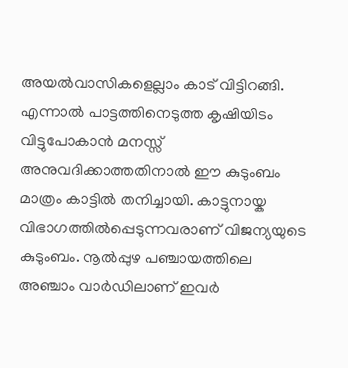അയല്‍വാസികളെല്ലാം കാട് വിട്ടിറങ്ങി. എന്നാല്‍ പാട്ടത്തിനെടുത്ത കൃഷിയിടം വിട്ടുപോകാന്‍ മനസ്സ് അനുവദിക്കാത്തതിനാല്‍ ഈ കുടുംബം മാത്രം കാട്ടില്‍ തനിച്ചായി. കാട്ടുനായ്ക വിഭാഗത്തില്‍പ്പെടുന്നവരാണ് വിജന്യയുടെ കുടുംബം. നൂല്‍പ്പുഴ പഞ്ചായത്തിലെ അഞ്ചാം വാര്‍ഡിലാണ് ഇവര്‍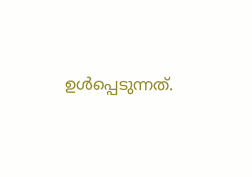ഉള്‍പ്പെടുന്നത്.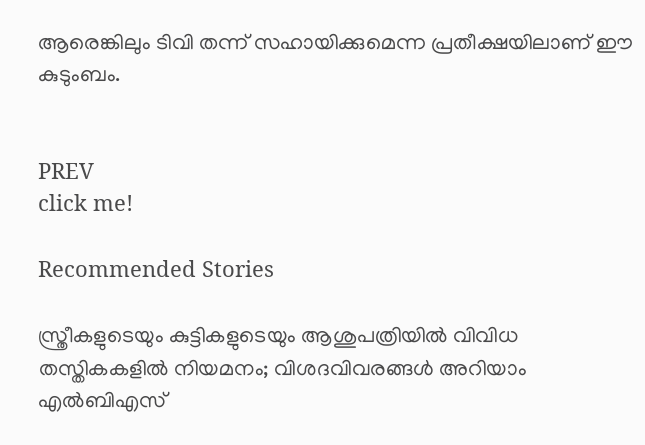ആരെങ്കിലും ടിവി തന്ന് സഹായിക്കുമെന്ന പ്രതീക്ഷയിലാണ് ഈ കുടുംബം.


PREV
click me!

Recommended Stories

സ്ത്രീകളുടെയും കുട്ടികളുടെയും ആശുപത്രിയില്‍ വിവിധ തസ്തികകളില്‍ നിയമനം; വിശദവിവരങ്ങൾ അറിയാം
എൽബിഎസ്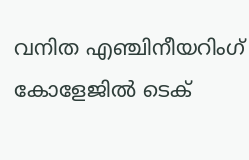വനിത എഞ്ചിനീയറിംഗ് കോളേജിൽ ടെക്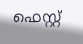ഫെസ്റ്റ്